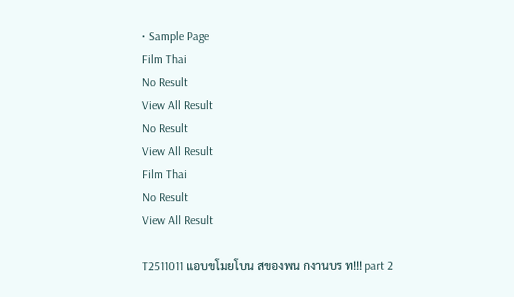• Sample Page
Film Thai
No Result
View All Result
No Result
View All Result
Film Thai
No Result
View All Result

T2511011 แอบขโมยโบน สของพน กงานบร ท!!! part 2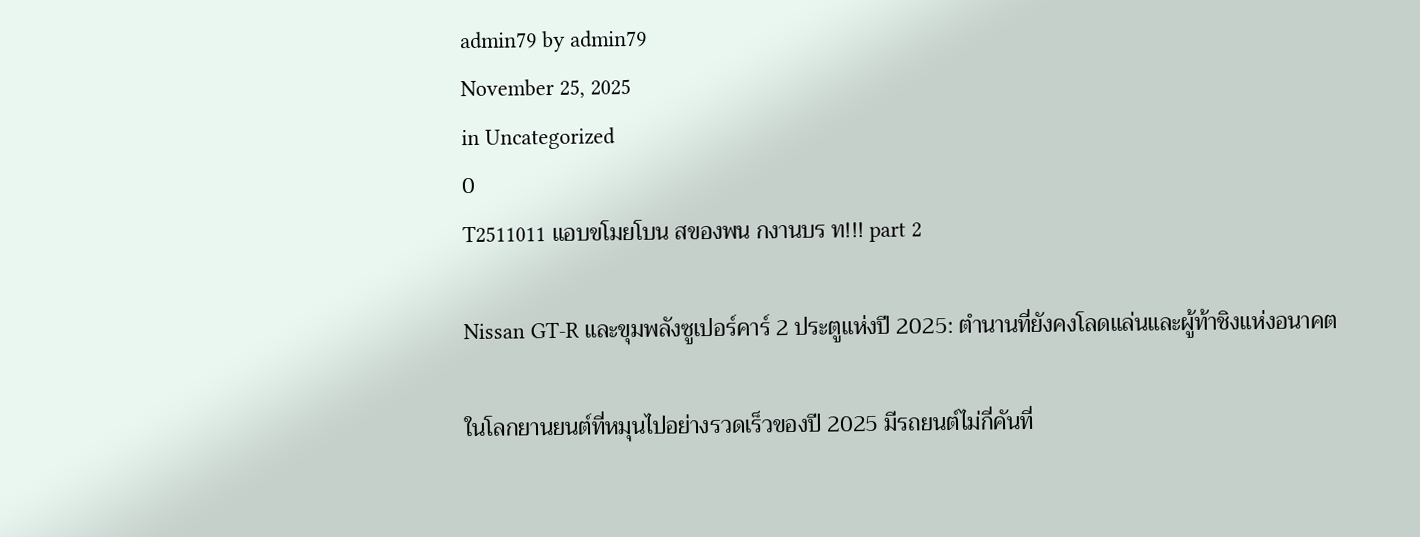admin79 by admin79
November 25, 2025
in Uncategorized
0
T2511011 แอบขโมยโบน สของพน กงานบร ท!!! part 2

Nissan GT-R และขุมพลังซูเปอร์คาร์ 2 ประตูแห่งปี 2025: ตำนานที่ยังคงโลดแล่นและผู้ท้าชิงแห่งอนาคต

ในโลกยานยนต์ที่หมุนไปอย่างรวดเร็วของปี 2025 มีรถยนต์ไม่กี่คันที่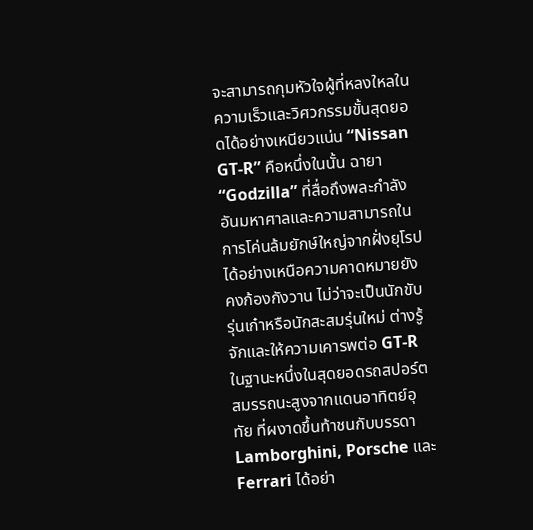จะสามารถกุมหัวใจผู้ที่หลงใหลในความเร็วและวิศวกรรมขั้นสุดยอดได้อย่างเหนียวแน่น “Nissan GT-R” คือหนึ่งในนั้น ฉายา “Godzilla” ที่สื่อถึงพละกำลังอันมหาศาลและความสามารถในการโค่นล้มยักษ์ใหญ่จากฝั่งยุโรปได้อย่างเหนือความคาดหมายยังคงก้องกังวาน ไม่ว่าจะเป็นนักขับรุ่นเก๋าหรือนักสะสมรุ่นใหม่ ต่างรู้จักและให้ความเคารพต่อ GT-R ในฐานะหนึ่งในสุดยอดรถสปอร์ตสมรรถนะสูงจากแดนอาทิตย์อุทัย ที่ผงาดขึ้นท้าชนกับบรรดา Lamborghini, Porsche และ Ferrari ได้อย่า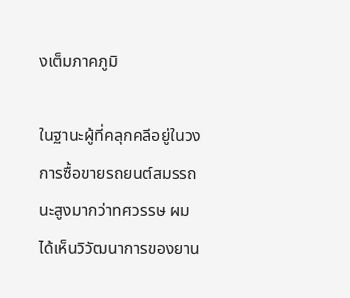งเต็มภาคภูมิ

ในฐานะผู้ที่คลุกคลีอยู่ในวงการซื้อขายรถยนต์สมรรถนะสูงมากว่าทศวรรษ ผมได้เห็นวิวัฒนาการของยาน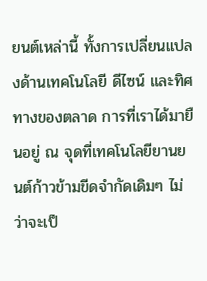ยนต์เหล่านี้ ทั้งการเปลี่ยนแปลงด้านเทคโนโลยี ดีไซน์ และทิศทางของตลาด การที่เราได้มายืนอยู่ ณ จุดที่เทคโนโลยียานยนต์ก้าวข้ามขีดจำกัดเดิมๆ ไม่ว่าจะเป็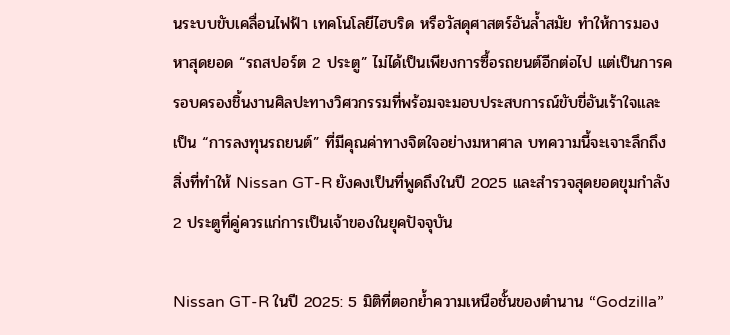นระบบขับเคลื่อนไฟฟ้า เทคโนโลยีไฮบริด หรือวัสดุศาสตร์อันล้ำสมัย ทำให้การมองหาสุดยอด “รถสปอร์ต 2 ประตู” ไม่ได้เป็นเพียงการซื้อรถยนต์อีกต่อไป แต่เป็นการครอบครองชิ้นงานศิลปะทางวิศวกรรมที่พร้อมจะมอบประสบการณ์ขับขี่อันเร้าใจและเป็น “การลงทุนรถยนต์” ที่มีคุณค่าทางจิตใจอย่างมหาศาล บทความนี้จะเจาะลึกถึงสิ่งที่ทำให้ Nissan GT-R ยังคงเป็นที่พูดถึงในปี 2025 และสำรวจสุดยอดขุมกำลัง 2 ประตูที่คู่ควรแก่การเป็นเจ้าของในยุคปัจจุบัน

Nissan GT-R ในปี 2025: 5 มิติที่ตอกย้ำความเหนือชั้นของตำนาน “Godzilla”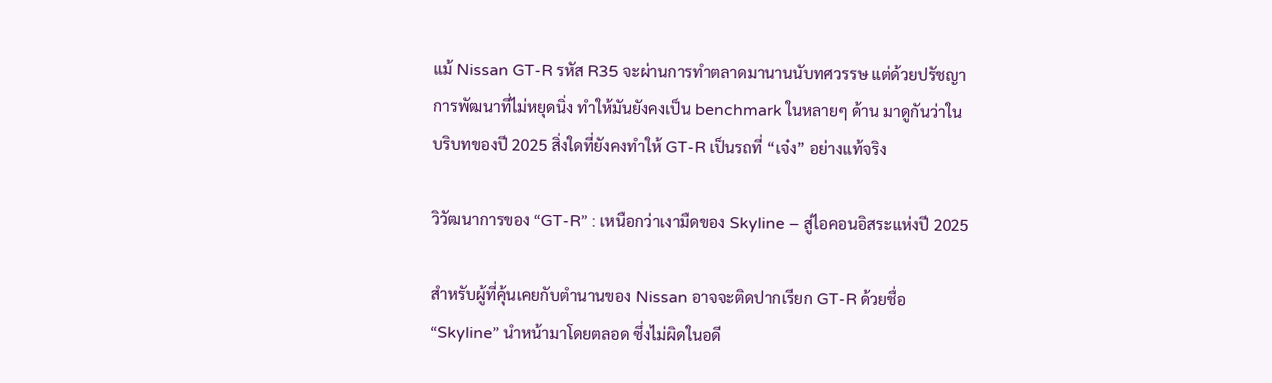แม้ Nissan GT-R รหัส R35 จะผ่านการทำตลาดมานานนับทศวรรษ แต่ด้วยปรัชญาการพัฒนาที่ไม่หยุดนิ่ง ทำให้มันยังคงเป็น benchmark ในหลายๆ ด้าน มาดูกันว่าในบริบทของปี 2025 สิ่งใดที่ยังคงทำให้ GT-R เป็นรถที่ “เจ๋ง” อย่างแท้จริง

วิวัฒนาการของ “GT-R” : เหนือกว่าเงามืดของ Skyline – สู่ไอคอนอิสระแห่งปี 2025

สำหรับผู้ที่คุ้นเคยกับตำนานของ Nissan อาจจะติดปากเรียก GT-R ด้วยชื่อ “Skyline” นำหน้ามาโดยตลอด ซึ่งไม่ผิดในอดี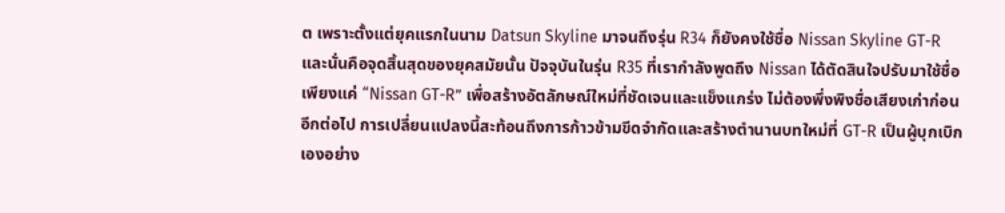ต เพราะตั้งแต่ยุคแรกในนาม Datsun Skyline มาจนถึงรุ่น R34 ก็ยังคงใช้ชื่อ Nissan Skyline GT-R และนั่นคือจุดสิ้นสุดของยุคสมัยนั้น ปัจจุบันในรุ่น R35 ที่เรากำลังพูดถึง Nissan ได้ตัดสินใจปรับมาใช้ชื่อเพียงแค่ “Nissan GT-R” เพื่อสร้างอัตลักษณ์ใหม่ที่ชัดเจนและแข็งแกร่ง ไม่ต้องพึ่งพิงชื่อเสียงเก่าก่อนอีกต่อไป การเปลี่ยนแปลงนี้สะท้อนถึงการก้าวข้ามขีดจำกัดและสร้างตำนานบทใหม่ที่ GT-R เป็นผู้บุกเบิกเองอย่าง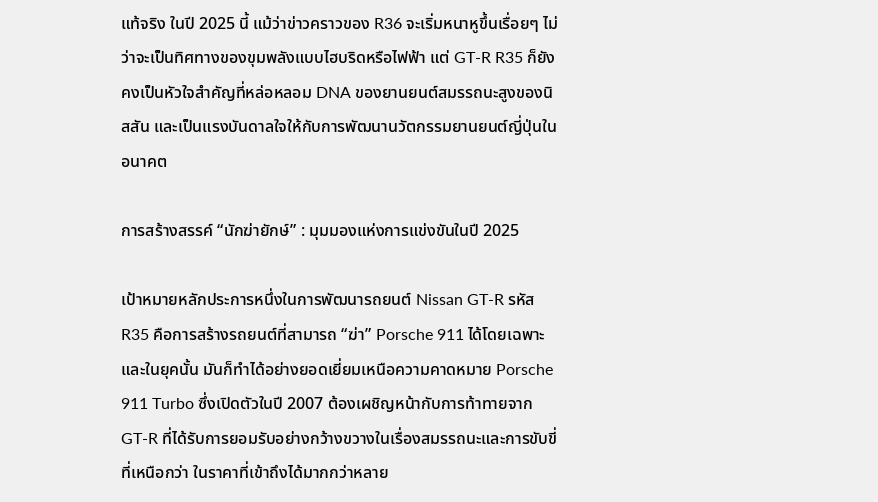แท้จริง ในปี 2025 นี้ แม้ว่าข่าวคราวของ R36 จะเริ่มหนาหูขึ้นเรื่อยๆ ไม่ว่าจะเป็นทิศทางของขุมพลังแบบไฮบริดหรือไฟฟ้า แต่ GT-R R35 ก็ยังคงเป็นหัวใจสำคัญที่หล่อหลอม DNA ของยานยนต์สมรรถนะสูงของนิสสัน และเป็นแรงบันดาลใจให้กับการพัฒนานวัตกรรมยานยนต์ญี่ปุ่นในอนาคต

การสร้างสรรค์ “นักฆ่ายักษ์” : มุมมองแห่งการแข่งขันในปี 2025

เป้าหมายหลักประการหนึ่งในการพัฒนารถยนต์ Nissan GT-R รหัส R35 คือการสร้างรถยนต์ที่สามารถ “ฆ่า” Porsche 911 ได้โดยเฉพาะ และในยุคนั้น มันก็ทำได้อย่างยอดเยี่ยมเหนือความคาดหมาย Porsche 911 Turbo ซึ่งเปิดตัวในปี 2007 ต้องเผชิญหน้ากับการท้าทายจาก GT-R ที่ได้รับการยอมรับอย่างกว้างขวางในเรื่องสมรรถนะและการขับขี่ที่เหนือกว่า ในราคาที่เข้าถึงได้มากกว่าหลาย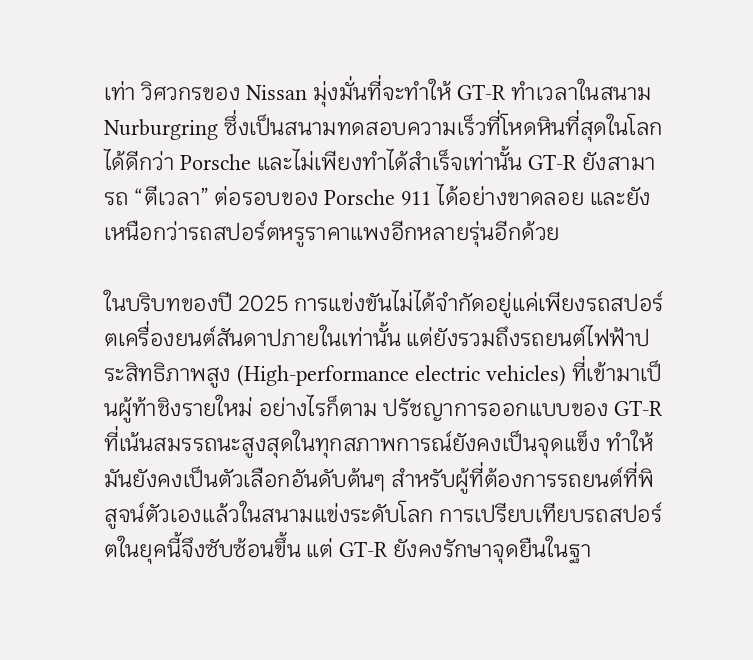เท่า วิศวกรของ Nissan มุ่งมั่นที่จะทำให้ GT-R ทำเวลาในสนาม Nurburgring ซึ่งเป็นสนามทดสอบความเร็วที่โหดหินที่สุดในโลก ได้ดีกว่า Porsche และไม่เพียงทำได้สำเร็จเท่านั้น GT-R ยังสามารถ “ตีเวลา” ต่อรอบของ Porsche 911 ได้อย่างขาดลอย และยังเหนือกว่ารถสปอร์ตหรูราคาแพงอีกหลายรุ่นอีกด้วย

ในบริบทของปี 2025 การแข่งขันไม่ได้จำกัดอยู่แค่เพียงรถสปอร์ตเครื่องยนต์สันดาปภายในเท่านั้น แต่ยังรวมถึงรถยนต์ไฟฟ้าประสิทธิภาพสูง (High-performance electric vehicles) ที่เข้ามาเป็นผู้ท้าชิงรายใหม่ อย่างไรก็ตาม ปรัชญาการออกแบบของ GT-R ที่เน้นสมรรถนะสูงสุดในทุกสภาพการณ์ยังคงเป็นจุดแข็ง ทำให้มันยังคงเป็นตัวเลือกอันดับต้นๆ สำหรับผู้ที่ต้องการรถยนต์ที่พิสูจน์ตัวเองแล้วในสนามแข่งระดับโลก การเปรียบเทียบรถสปอร์ตในยุคนี้จึงซับซ้อนขึ้น แต่ GT-R ยังคงรักษาจุดยืนในฐา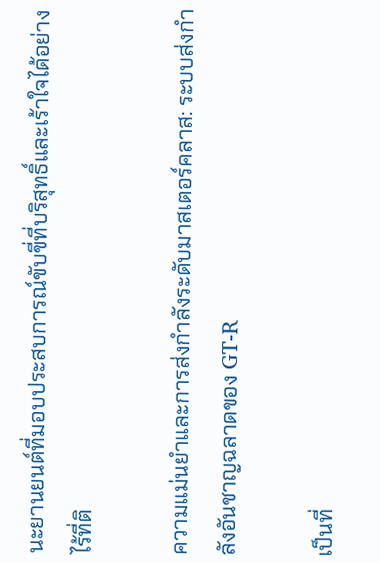นะยานยนต์ที่มอบประสบการณ์ขับขี่ที่บริสุทธิ์และเร้าใจได้อย่างไร้ที่ติ

ความแม่นยำและการส่งกำลังระดับมาสเตอร์คลาส: ระบบส่งกำลังอันชาญฉลาดของ GT-R

เป็นที่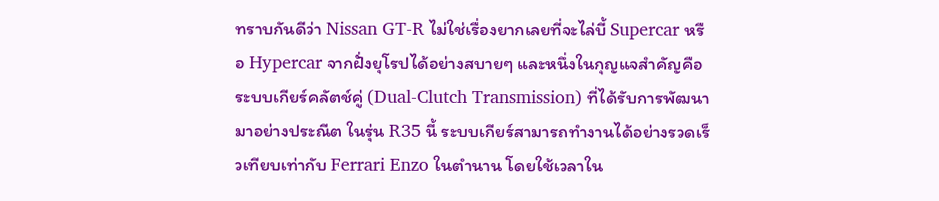ทราบกันดีว่า Nissan GT-R ไม่ใช่เรื่องยากเลยที่จะไล่บี้ Supercar หรือ Hypercar จากฝั่งยุโรปได้อย่างสบายๆ และหนึ่งในกุญแจสำคัญคือระบบเกียร์คลัตช์คู่ (Dual-Clutch Transmission) ที่ได้รับการพัฒนามาอย่างประณีต ในรุ่น R35 นี้ ระบบเกียร์สามารถทำงานได้อย่างรวดเร็วเทียบเท่ากับ Ferrari Enzo ในตำนาน โดยใช้เวลาใน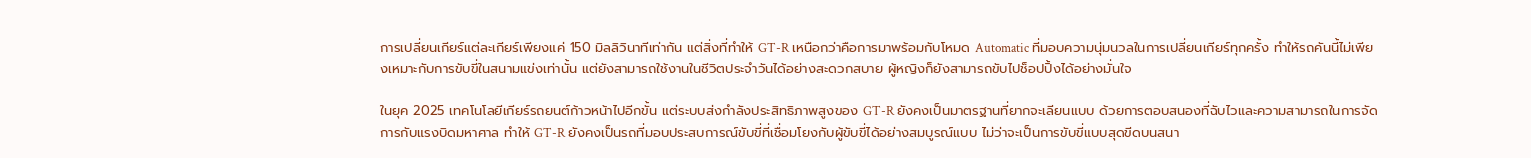การเปลี่ยนเกียร์แต่ละเกียร์เพียงแค่ 150 มิลลิวินาทีเท่ากัน แต่สิ่งที่ทำให้ GT-R เหนือกว่าคือการมาพร้อมกับโหมด Automatic ที่มอบความนุ่มนวลในการเปลี่ยนเกียร์ทุกครั้ง ทำให้รถคันนี้ไม่เพียงเหมาะกับการขับขี่ในสนามแข่งเท่านั้น แต่ยังสามารถใช้งานในชีวิตประจำวันได้อย่างสะดวกสบาย ผู้หญิงก็ยังสามารถขับไปช็อปปิ้งได้อย่างมั่นใจ

ในยุค 2025 เทคโนโลยีเกียร์รถยนต์ก้าวหน้าไปอีกขั้น แต่ระบบส่งกำลังประสิทธิภาพสูงของ GT-R ยังคงเป็นมาตรฐานที่ยากจะเลียนแบบ ด้วยการตอบสนองที่ฉับไวและความสามารถในการจัดการกับแรงบิดมหาศาล ทำให้ GT-R ยังคงเป็นรถที่มอบประสบการณ์ขับขี่ที่เชื่อมโยงกับผู้ขับขี่ได้อย่างสมบูรณ์แบบ ไม่ว่าจะเป็นการขับขี่แบบสุดขีดบนสนา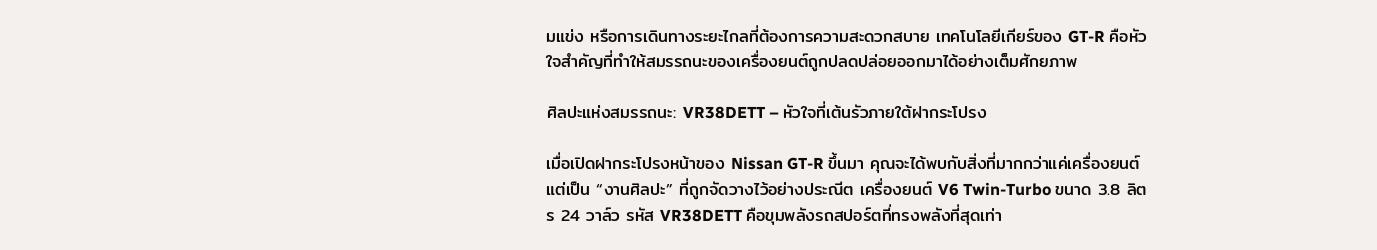มแข่ง หรือการเดินทางระยะไกลที่ต้องการความสะดวกสบาย เทคโนโลยีเกียร์ของ GT-R คือหัวใจสำคัญที่ทำให้สมรรถนะของเครื่องยนต์ถูกปลดปล่อยออกมาได้อย่างเต็มศักยภาพ

ศิลปะแห่งสมรรถนะ: VR38DETT – หัวใจที่เต้นรัวภายใต้ฝากระโปรง

เมื่อเปิดฝากระโปรงหน้าของ Nissan GT-R ขึ้นมา คุณจะได้พบกับสิ่งที่มากกว่าแค่เครื่องยนต์ แต่เป็น “งานศิลปะ” ที่ถูกจัดวางไว้อย่างประณีต เครื่องยนต์ V6 Twin-Turbo ขนาด 3.8 ลิตร 24 วาล์ว รหัส VR38DETT คือขุมพลังรถสปอร์ตที่ทรงพลังที่สุดเท่า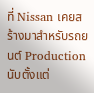ที่ Nissan เคยสร้างมาสำหรับรถยนต์ Production นับตั้งแต่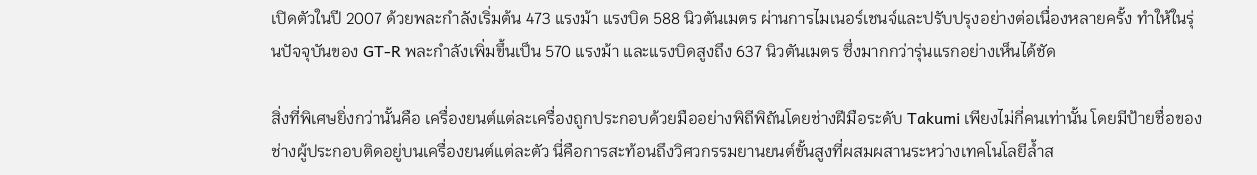เปิดตัวในปี 2007 ด้วยพละกำลังเริ่มต้น 473 แรงม้า แรงบิด 588 นิวตันเมตร ผ่านการไมเนอร์เชนจ์และปรับปรุงอย่างต่อเนื่องหลายครั้ง ทำให้ในรุ่นปัจจุบันของ GT-R พละกำลังเพิ่มขึ้นเป็น 570 แรงม้า และแรงบิดสูงถึง 637 นิวตันเมตร ซึ่งมากกว่ารุ่นแรกอย่างเห็นได้ชัด

สิ่งที่พิเศษยิ่งกว่านั้นคือ เครื่องยนต์แต่ละเครื่องถูกประกอบด้วยมืออย่างพิถีพิถันโดยช่างฝีมือระดับ Takumi เพียงไม่กี่คนเท่านั้น โดยมีป้ายชื่อของช่างผู้ประกอบติดอยู่บนเครื่องยนต์แต่ละตัว นี่คือการสะท้อนถึงวิศวกรรมยานยนต์ขั้นสูงที่ผสมผสานระหว่างเทคโนโลยีล้ำส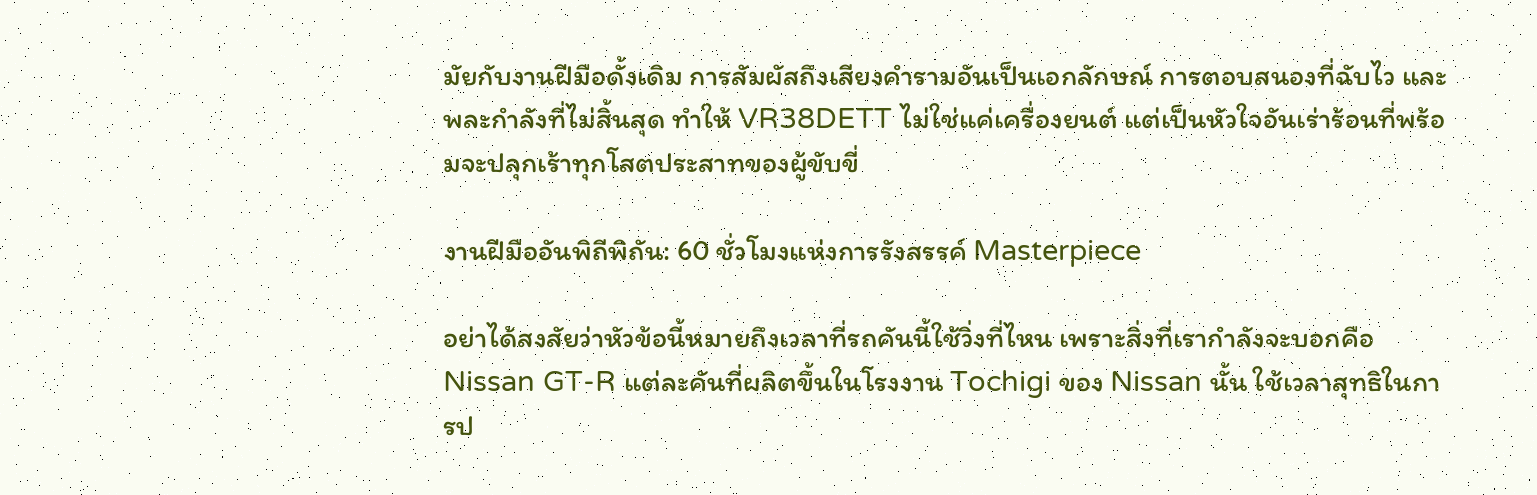มัยกับงานฝีมือดั้งเดิม การสัมผัสถึงเสียงคำรามอันเป็นเอกลักษณ์ การตอบสนองที่ฉับไว และพละกำลังที่ไม่สิ้นสุด ทำให้ VR38DETT ไม่ใช่แค่เครื่องยนต์ แต่เป็นหัวใจอันเร่าร้อนที่พร้อมจะปลุกเร้าทุกโสตประสาทของผู้ขับขี่

งานฝีมืออันพิถีพิถัน: 60 ชั่วโมงแห่งการรังสรรค์ Masterpiece

อย่าได้สงสัยว่าหัวข้อนี้หมายถึงเวลาที่รถคันนี้ใช้วิ่งที่ไหน เพราะสิ่งที่เรากำลังจะบอกคือ Nissan GT-R แต่ละคันที่ผลิตขึ้นในโรงงาน Tochigi ของ Nissan นั้น ใช้เวลาสุทธิในการป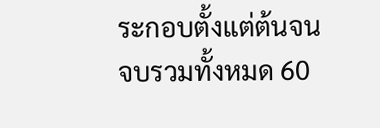ระกอบตั้งแต่ต้นจนจบรวมทั้งหมด 60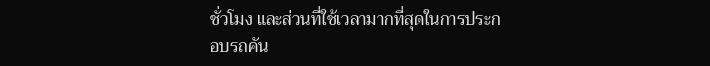ชั่วโมง และส่วนที่ใช้เวลามากที่สุดในการประกอบรถคัน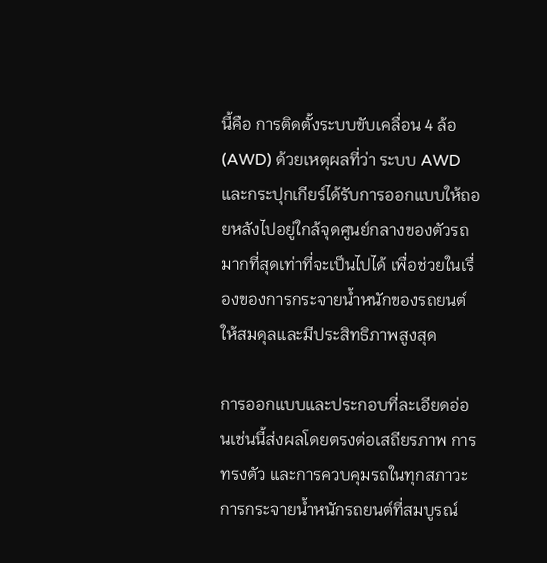นี้คือ การติดตั้งระบบขับเคลื่อน 4 ล้อ (AWD) ด้วยเหตุผลที่ว่า ระบบ AWD และกระปุกเกียร์ได้รับการออกแบบให้ถอยหลังไปอยู่ใกล้จุดศูนย์กลางของตัวรถมากที่สุดเท่าที่จะเป็นไปได้ เพื่อช่วยในเรื่องของการกระจายน้ำหนักของรถยนต์ให้สมดุลและมีประสิทธิภาพสูงสุด

การออกแบบและประกอบที่ละเอียดอ่อนเช่นนี้ส่งผลโดยตรงต่อเสถียรภาพ การทรงตัว และการควบคุมรถในทุกสภาวะ การกระจายน้ำหนักรถยนต์ที่สมบูรณ์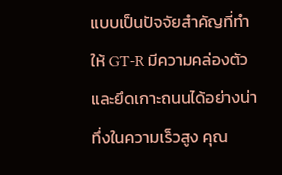แบบเป็นปัจจัยสำคัญที่ทำให้ GT-R มีความคล่องตัวและยึดเกาะถนนได้อย่างน่าทึ่งในความเร็วสูง คุณ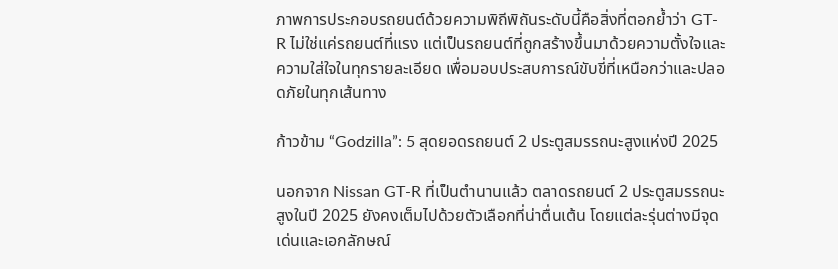ภาพการประกอบรถยนต์ด้วยความพิถีพิถันระดับนี้คือสิ่งที่ตอกย้ำว่า GT-R ไม่ใช่แค่รถยนต์ที่แรง แต่เป็นรถยนต์ที่ถูกสร้างขึ้นมาด้วยความตั้งใจและความใส่ใจในทุกรายละเอียด เพื่อมอบประสบการณ์ขับขี่ที่เหนือกว่าและปลอดภัยในทุกเส้นทาง

ก้าวข้าม “Godzilla”: 5 สุดยอดรถยนต์ 2 ประตูสมรรถนะสูงแห่งปี 2025

นอกจาก Nissan GT-R ที่เป็นตำนานแล้ว ตลาดรถยนต์ 2 ประตูสมรรถนะสูงในปี 2025 ยังคงเต็มไปด้วยตัวเลือกที่น่าตื่นเต้น โดยแต่ละรุ่นต่างมีจุดเด่นและเอกลักษณ์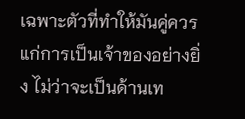เฉพาะตัวที่ทำให้มันคู่ควรแก่การเป็นเจ้าของอย่างยิ่ง ไม่ว่าจะเป็นด้านเท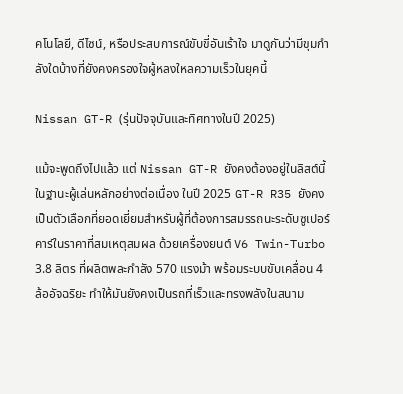คโนโลยี, ดีไซน์, หรือประสบการณ์ขับขี่อันเร้าใจ มาดูกันว่ามีขุมกำลังใดบ้างที่ยังคงครองใจผู้หลงใหลความเร็วในยุคนี้

Nissan GT-R (รุ่นปัจจุบันและทิศทางในปี 2025)

แม้จะพูดถึงไปแล้ว แต่ Nissan GT-R ยังคงต้องอยู่ในลิสต์นี้ในฐานะผู้เล่นหลักอย่างต่อเนื่อง ในปี 2025 GT-R R35 ยังคงเป็นตัวเลือกที่ยอดเยี่ยมสำหรับผู้ที่ต้องการสมรรถนะระดับซูเปอร์คาร์ในราคาที่สมเหตุสมผล ด้วยเครื่องยนต์ V6 Twin-Turbo 3.8 ลิตร ที่ผลิตพละกำลัง 570 แรงม้า พร้อมระบบขับเคลื่อน 4 ล้ออัจฉริยะ ทำให้มันยังคงเป็นรถที่เร็วและทรงพลังในสนาม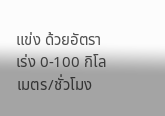แข่ง ด้วยอัตราเร่ง 0-100 กิโลเมตร/ชั่วโมง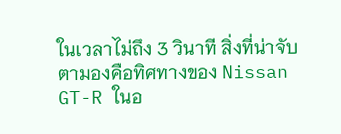ในเวลาไม่ถึง 3 วินาที สิ่งที่น่าจับตามองคือทิศทางของ Nissan GT-R ในอ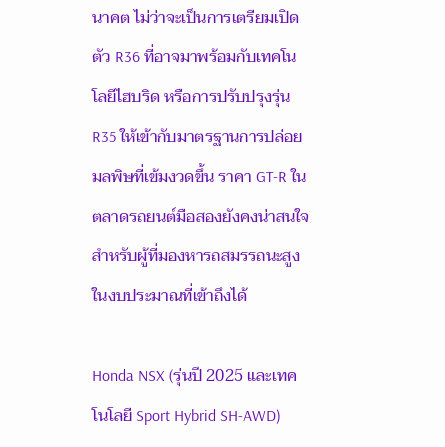นาคต ไม่ว่าจะเป็นการเตรียมเปิดตัว R36 ที่อาจมาพร้อมกับเทคโนโลยีไฮบริด หรือการปรับปรุงรุ่น R35 ให้เข้ากับมาตรฐานการปล่อยมลพิษที่เข้มงวดขึ้น ราคา GT-R ในตลาดรถยนต์มือสองยังคงน่าสนใจสำหรับผู้ที่มองหารถสมรรถนะสูงในงบประมาณที่เข้าถึงได้

Honda NSX (รุ่นปี 2025 และเทคโนโลยี Sport Hybrid SH-AWD)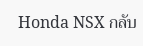Honda NSX กลับ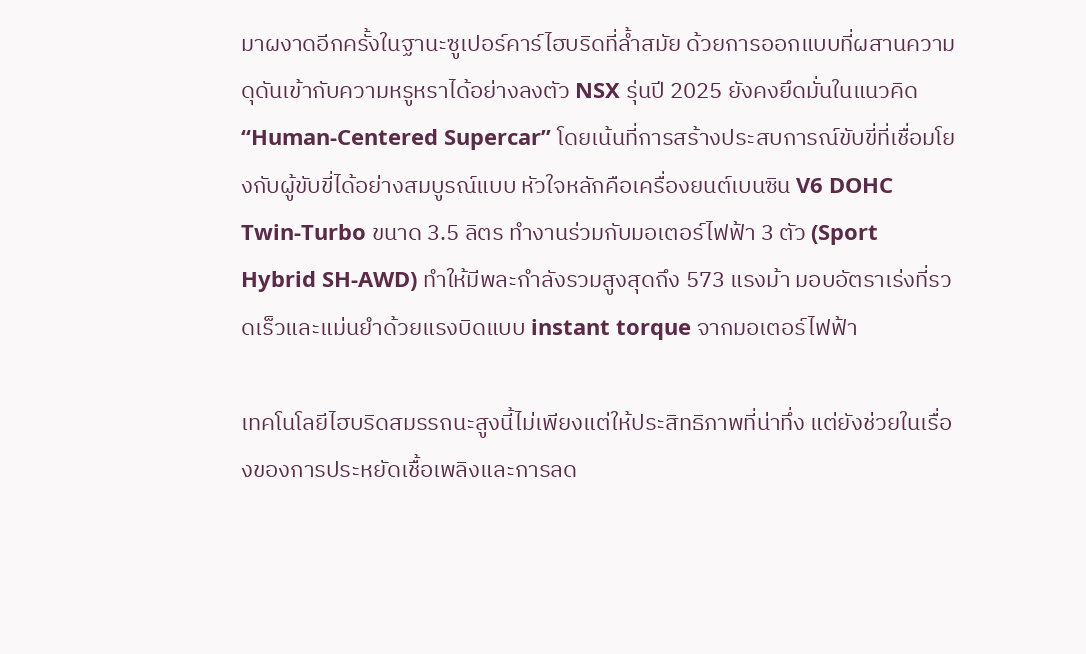มาผงาดอีกครั้งในฐานะซูเปอร์คาร์ไฮบริดที่ล้ำสมัย ด้วยการออกแบบที่ผสานความดุดันเข้ากับความหรูหราได้อย่างลงตัว NSX รุ่นปี 2025 ยังคงยึดมั่นในแนวคิด “Human-Centered Supercar” โดยเน้นที่การสร้างประสบการณ์ขับขี่ที่เชื่อมโยงกับผู้ขับขี่ได้อย่างสมบูรณ์แบบ หัวใจหลักคือเครื่องยนต์เบนซิน V6 DOHC Twin-Turbo ขนาด 3.5 ลิตร ทำงานร่วมกับมอเตอร์ไฟฟ้า 3 ตัว (Sport Hybrid SH-AWD) ทำให้มีพละกำลังรวมสูงสุดถึง 573 แรงม้า มอบอัตราเร่งที่รวดเร็วและแม่นยำด้วยแรงบิดแบบ instant torque จากมอเตอร์ไฟฟ้า

เทคโนโลยีไฮบริดสมรรถนะสูงนี้ไม่เพียงแต่ให้ประสิทธิภาพที่น่าทึ่ง แต่ยังช่วยในเรื่องของการประหยัดเชื้อเพลิงและการลด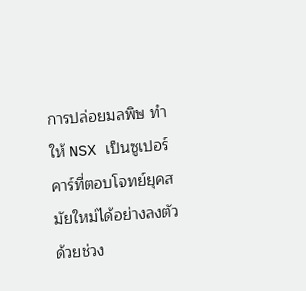การปล่อยมลพิษ ทำให้ NSX เป็นซูเปอร์คาร์ที่ตอบโจทย์ยุคสมัยใหม่ได้อย่างลงตัว ด้วยช่วง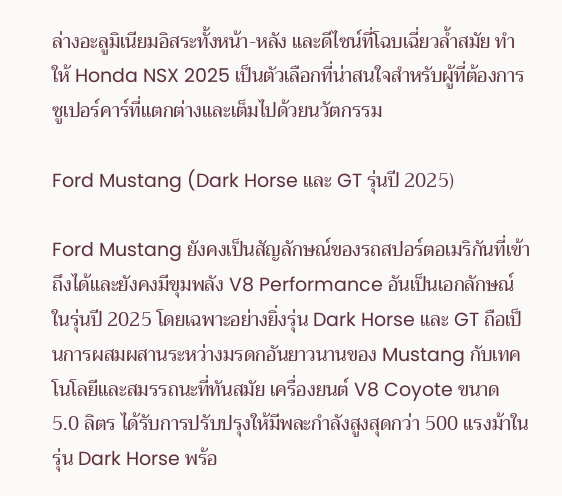ล่างอะลูมิเนียมอิสระทั้งหน้า-หลัง และดีไซน์ที่โฉบเฉี่ยวล้ำสมัย ทำให้ Honda NSX 2025 เป็นตัวเลือกที่น่าสนใจสำหรับผู้ที่ต้องการซูเปอร์คาร์ที่แตกต่างและเต็มไปด้วยนวัตกรรม

Ford Mustang (Dark Horse และ GT รุ่นปี 2025)

Ford Mustang ยังคงเป็นสัญลักษณ์ของรถสปอร์ตอเมริกันที่เข้าถึงได้และยังคงมีขุมพลัง V8 Performance อันเป็นเอกลักษณ์ ในรุ่นปี 2025 โดยเฉพาะอย่างยิ่งรุ่น Dark Horse และ GT ถือเป็นการผสมผสานระหว่างมรดกอันยาวนานของ Mustang กับเทคโนโลยีและสมรรถนะที่ทันสมัย เครื่องยนต์ V8 Coyote ขนาด 5.0 ลิตร ได้รับการปรับปรุงให้มีพละกำลังสูงสุดกว่า 500 แรงม้าในรุ่น Dark Horse พร้อ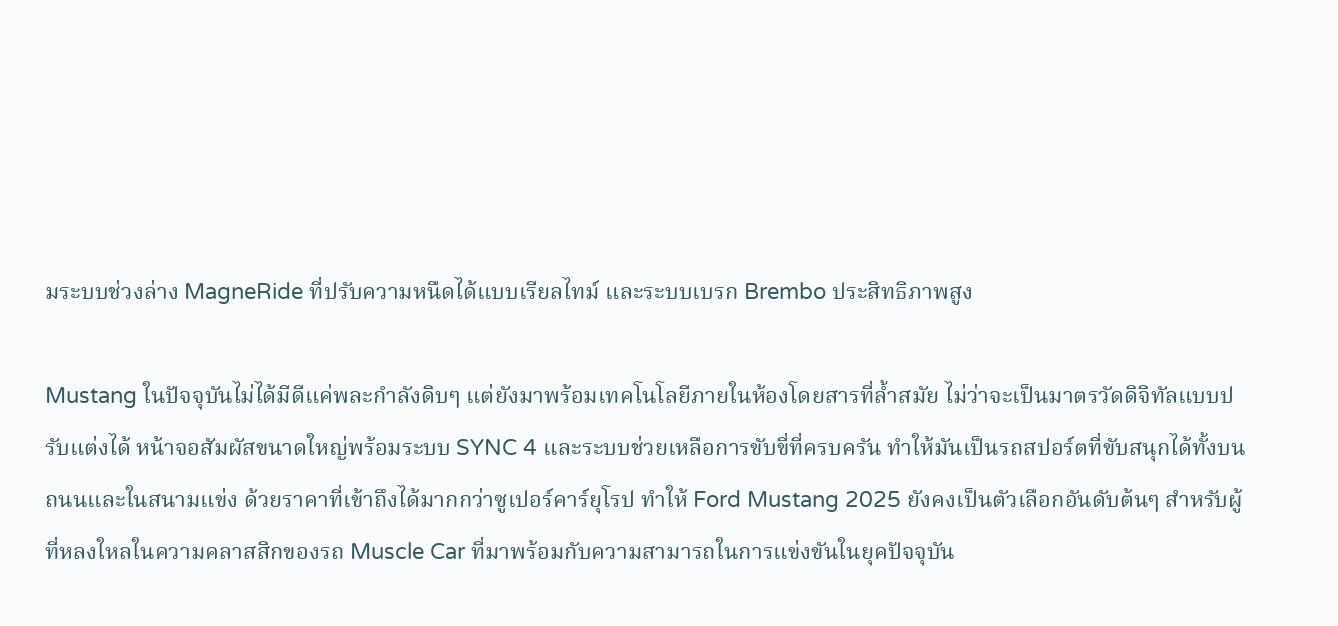มระบบช่วงล่าง MagneRide ที่ปรับความหนืดได้แบบเรียลไทม์ และระบบเบรก Brembo ประสิทธิภาพสูง

Mustang ในปัจจุบันไม่ได้มีดีแค่พละกำลังดิบๆ แต่ยังมาพร้อมเทคโนโลยีภายในห้องโดยสารที่ล้ำสมัย ไม่ว่าจะเป็นมาตรวัดดิจิทัลแบบปรับแต่งได้ หน้าจอสัมผัสขนาดใหญ่พร้อมระบบ SYNC 4 และระบบช่วยเหลือการขับขี่ที่ครบครัน ทำให้มันเป็นรถสปอร์ตที่ขับสนุกได้ทั้งบนถนนและในสนามแข่ง ด้วยราคาที่เข้าถึงได้มากกว่าซูเปอร์คาร์ยุโรป ทำให้ Ford Mustang 2025 ยังคงเป็นตัวเลือกอันดับต้นๆ สำหรับผู้ที่หลงใหลในความคลาสสิกของรถ Muscle Car ที่มาพร้อมกับความสามารถในการแข่งขันในยุคปัจจุบัน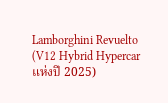Lamborghini Revuelto (V12 Hybrid Hypercar แห่งปี 2025)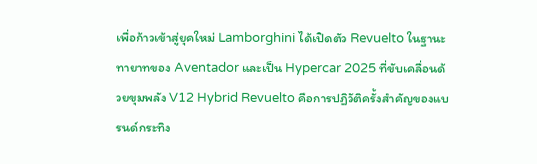เพื่อก้าวเข้าสู่ยุคใหม่ Lamborghini ได้เปิดตัว Revuelto ในฐานะทายาทของ Aventador และเป็น Hypercar 2025 ที่ขับเคลื่อนด้วยขุมพลัง V12 Hybrid Revuelto คือการปฏิวัติครั้งสำคัญของแบรนด์กระทิง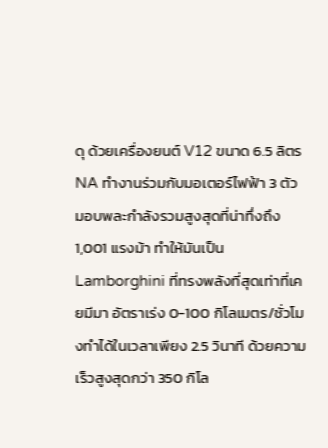ดุ ด้วยเครื่องยนต์ V12 ขนาด 6.5 ลิตร NA ทำงานร่วมกับมอเตอร์ไฟฟ้า 3 ตัว มอบพละกำลังรวมสูงสุดที่น่าทึ่งถึง 1,001 แรงม้า ทำให้มันเป็น Lamborghini ที่ทรงพลังที่สุดเท่าที่เคยมีมา อัตราเร่ง 0-100 กิโลเมตร/ชั่วโมงทำได้ในเวลาเพียง 2.5 วินาที ด้วยความเร็วสูงสุดกว่า 350 กิโล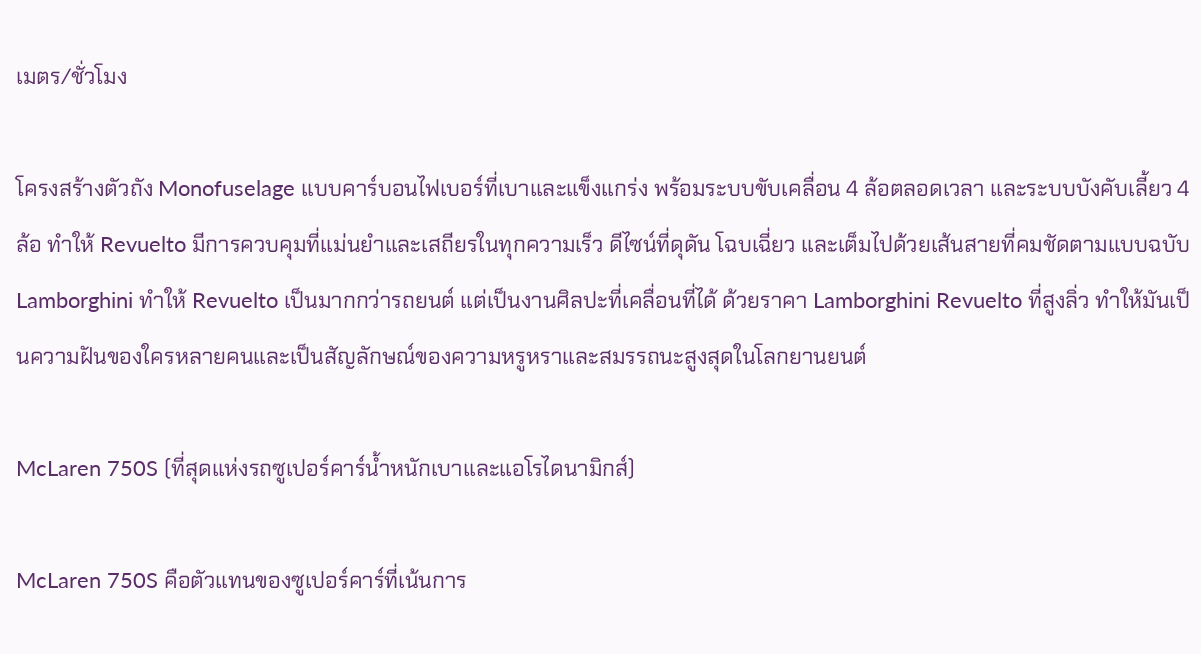เมตร/ชั่วโมง

โครงสร้างตัวถัง Monofuselage แบบคาร์บอนไฟเบอร์ที่เบาและแข็งแกร่ง พร้อมระบบขับเคลื่อน 4 ล้อตลอดเวลา และระบบบังคับเลี้ยว 4 ล้อ ทำให้ Revuelto มีการควบคุมที่แม่นยำและเสถียรในทุกความเร็ว ดีไซน์ที่ดุดัน โฉบเฉี่ยว และเต็มไปด้วยเส้นสายที่คมชัดตามแบบฉบับ Lamborghini ทำให้ Revuelto เป็นมากกว่ารถยนต์ แต่เป็นงานศิลปะที่เคลื่อนที่ได้ ด้วยราคา Lamborghini Revuelto ที่สูงลิ่ว ทำให้มันเป็นความฝันของใครหลายคนและเป็นสัญลักษณ์ของความหรูหราและสมรรถนะสูงสุดในโลกยานยนต์

McLaren 750S (ที่สุดแห่งรถซูเปอร์คาร์น้ำหนักเบาและแอโรไดนามิกส์)

McLaren 750S คือตัวแทนของซูเปอร์คาร์ที่เน้นการ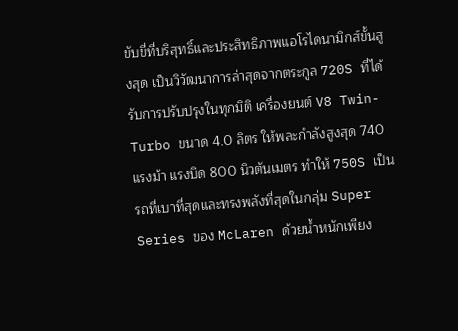ขับขี่ที่บริสุทธิ์และประสิทธิภาพแอโรไดนามิกส์ขั้นสูงสุด เป็นวิวัฒนาการล่าสุดจากตระกูล 720S ที่ได้รับการปรับปรุงในทุกมิติ เครื่องยนต์ V8 Twin-Turbo ขนาด 4.0 ลิตร ให้พละกำลังสูงสุด 740 แรงม้า แรงบิด 800 นิวตันเมตร ทำให้ 750S เป็นรถที่เบาที่สุดและทรงพลังที่สุดในกลุ่ม Super Series ของ McLaren ด้วยน้ำหนักเพียง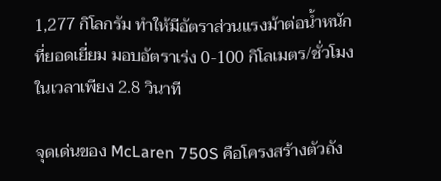1,277 กิโลกรัม ทำให้มีอัตราส่วนแรงม้าต่อน้ำหนักที่ยอดเยี่ยม มอบอัตราเร่ง 0-100 กิโลเมตร/ชั่วโมงในเวลาเพียง 2.8 วินาที

จุดเด่นของ McLaren 750S คือโครงสร้างตัวถัง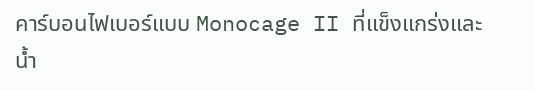คาร์บอนไฟเบอร์แบบ Monocage II ที่แข็งแกร่งและน้ำ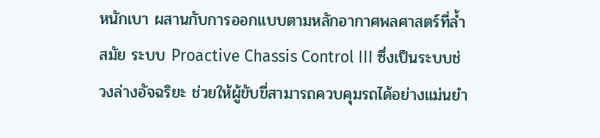หนักเบา ผสานกับการออกแบบตามหลักอากาศพลศาสตร์ที่ล้ำสมัย ระบบ Proactive Chassis Control III ซึ่งเป็นระบบช่วงล่างอัจฉริยะ ช่วยให้ผู้ขับขี่สามารถควบคุมรถได้อย่างแม่นยำ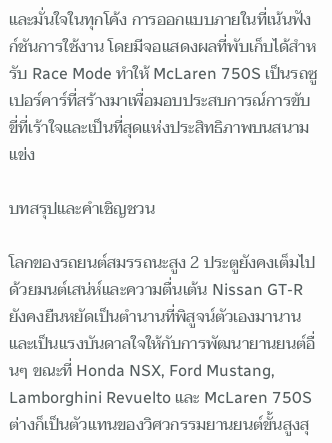และมั่นใจในทุกโค้ง การออกแบบภายในที่เน้นฟังก์ชันการใช้งาน โดยมีจอแสดงผลที่พับเก็บได้สำหรับ Race Mode ทำให้ McLaren 750S เป็นรถซูเปอร์คาร์ที่สร้างมาเพื่อมอบประสบการณ์การขับขี่ที่เร้าใจและเป็นที่สุดแห่งประสิทธิภาพบนสนามแข่ง

บทสรุปและคำเชิญชวน

โลกของรถยนต์สมรรถนะสูง 2 ประตูยังคงเต็มไปด้วยมนต์เสน่ห์และความตื่นเต้น Nissan GT-R ยังคงยืนหยัดเป็นตำนานที่พิสูจน์ตัวเองมานาน และเป็นแรงบันดาลใจให้กับการพัฒนายานยนต์อื่นๆ ขณะที่ Honda NSX, Ford Mustang, Lamborghini Revuelto และ McLaren 750S ต่างก็เป็นตัวแทนของวิศวกรรมยานยนต์ขั้นสูงสุ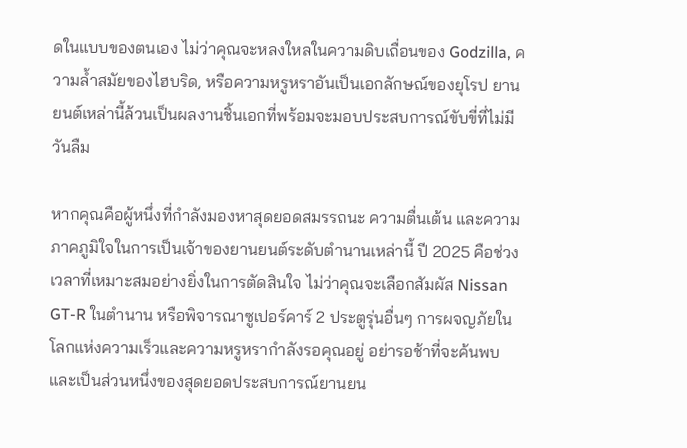ดในแบบของตนเอง ไม่ว่าคุณจะหลงใหลในความดิบเถื่อนของ Godzilla, ความล้ำสมัยของไฮบริด, หรือความหรูหราอันเป็นเอกลักษณ์ของยุโรป ยานยนต์เหล่านี้ล้วนเป็นผลงานชิ้นเอกที่พร้อมจะมอบประสบการณ์ขับขี่ที่ไม่มีวันลืม

หากคุณคือผู้หนึ่งที่กำลังมองหาสุดยอดสมรรถนะ ความตื่นเต้น และความภาคภูมิใจในการเป็นเจ้าของยานยนต์ระดับตำนานเหล่านี้ ปี 2025 คือช่วงเวลาที่เหมาะสมอย่างยิ่งในการตัดสินใจ ไม่ว่าคุณจะเลือกสัมผัส Nissan GT-R ในตำนาน หรือพิจารณาซูเปอร์คาร์ 2 ประตูรุ่นอื่นๆ การผจญภัยในโลกแห่งความเร็วและความหรูหรากำลังรอคุณอยู่ อย่ารอช้าที่จะค้นพบและเป็นส่วนหนึ่งของสุดยอดประสบการณ์ยานยน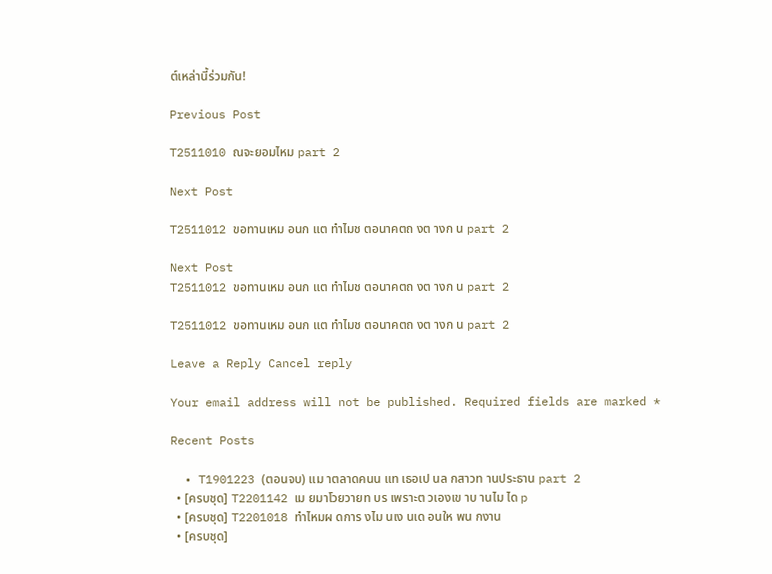ต์เหล่านี้ร่วมกัน!

Previous Post

T2511010 ณจะยอมไหม part 2

Next Post

T2511012 ขอทานเหม อนก แต ทำไมช ตอนาคตถ งต างก น part 2

Next Post
T2511012 ขอทานเหม อนก แต ทำไมช ตอนาคตถ งต างก น part 2

T2511012 ขอทานเหม อนก แต ทำไมช ตอนาคตถ งต างก น part 2

Leave a Reply Cancel reply

Your email address will not be published. Required fields are marked *

Recent Posts

  • T1901223 (ตอนจบ) แม าตลาดคนน แท เธอเป นล กสาวท านประธาน part 2
  • [ครบชุด] T2201142 เม ยมาโวยวายท บร เพราะต วเองเข าบ านไม ได p
  • [ครบชุด] T2201018 ทำไหมผ ดการ งไม นเง นเด อนให พน กงาน
  • [ครบชุด]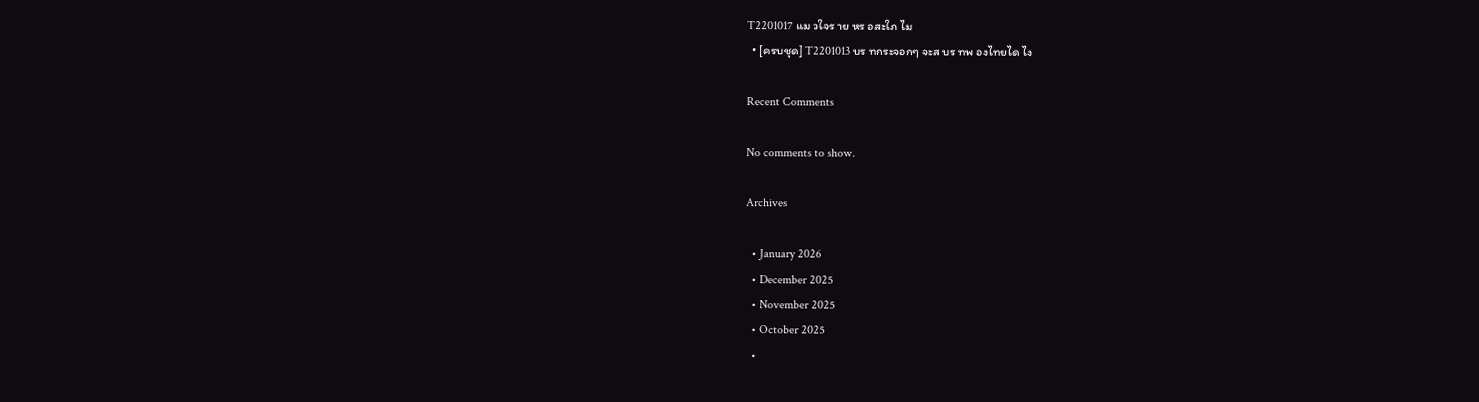T2201017 แม วใจร าย หร อสะใภ ไม
  • [ครบชุด] T2201013 บร ทกระจอกๆ จะส บร ทพ องไทยได ไง

Recent Comments

No comments to show.

Archives

  • January 2026
  • December 2025
  • November 2025
  • October 2025
  •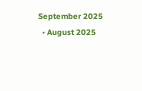September 2025
  • August 2025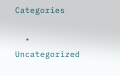Categories

  • Uncategorized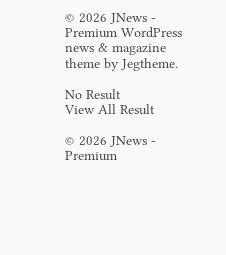© 2026 JNews - Premium WordPress news & magazine theme by Jegtheme.

No Result
View All Result

© 2026 JNews - Premium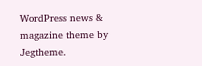WordPress news & magazine theme by Jegtheme.